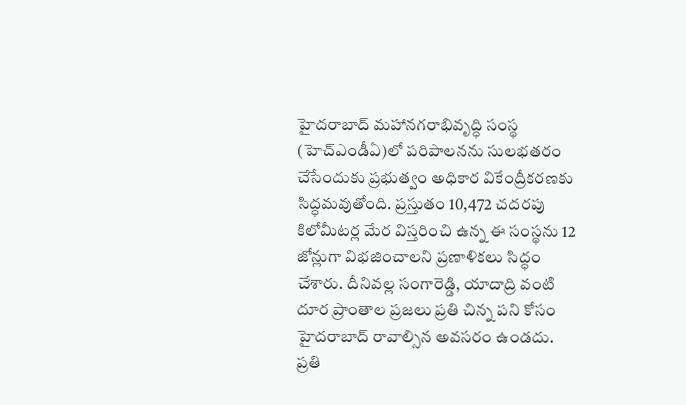హైదరాబాద్ మహానగరాభివృద్ధి సంస్థ (హెచ్ఎండీఏ)లో పరిపాలనను సులభతరం చేసేందుకు ప్రభుత్వం అధికార వికేంద్రీకరణకు సిద్ధమవుతోంది. ప్రస్తుతం 10,472 చదరపు కిలోమీటర్ల మేర విస్తరించి ఉన్న ఈ సంస్థను 12 జోన్లుగా విభజించాలని ప్రణాళికలు సిద్ధం చేశారు. దీనివల్ల సంగారెడ్డి, యాదాద్రి వంటి దూర ప్రాంతాల ప్రజలు ప్రతి చిన్న పని కోసం హైదరాబాద్ రావాల్సిన అవసరం ఉండదు. ప్రతి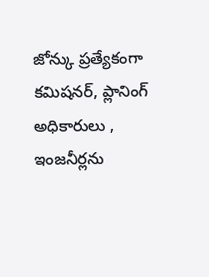జోన్కు ప్రత్యేకంగా కమిషనర్, ప్లానింగ్ అధికారులు , ఇంజనీర్లను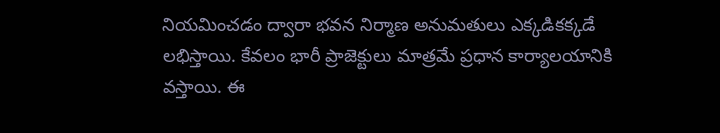నియమించడం ద్వారా భవన నిర్మాణ అనుమతులు ఎక్కడికక్కడే లభిస్తాయి. కేవలం భారీ ప్రాజెక్టులు మాత్రమే ప్రధాన కార్యాలయానికి వస్తాయి. ఈ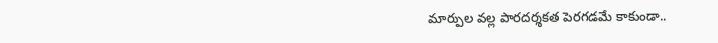మార్పుల వల్ల పారదర్శకత పెరగడమే కాకుండా..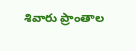శివారు ప్రాంతాల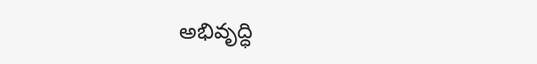అభివృద్ధి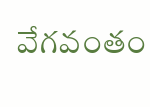వేగవంతం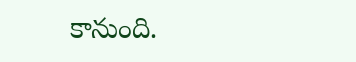కానుంది.